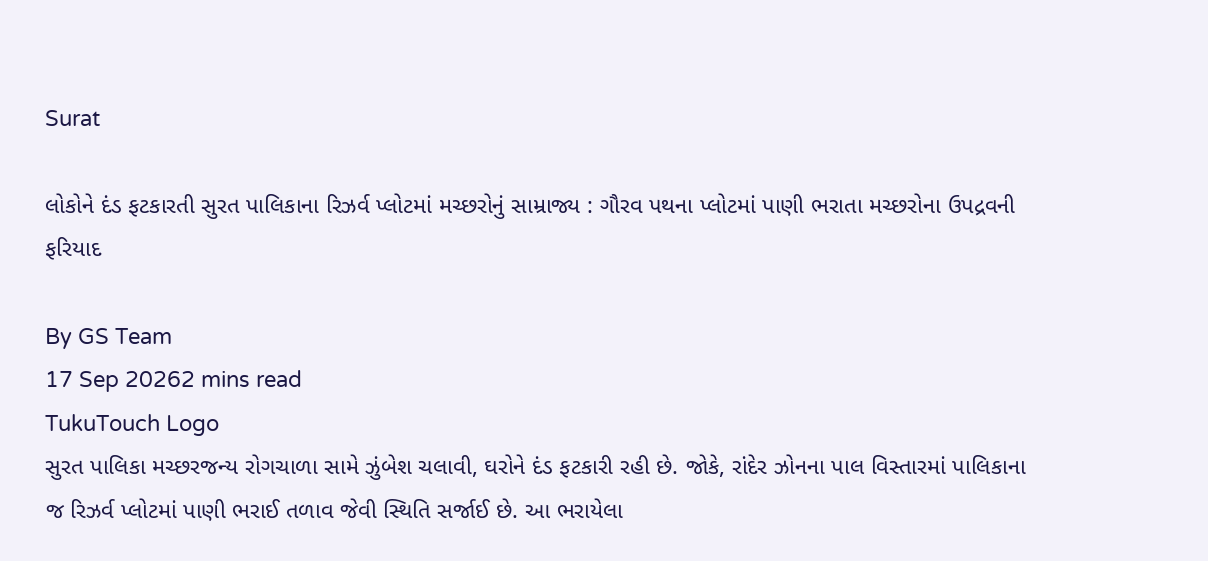Surat

લોકોને દંડ ફટકારતી સુરત પાલિકાના રિઝર્વ પ્લોટમાં મચ્છરોનું સામ્રાજ્ય : ગૌરવ પથના પ્લોટમાં પાણી ભરાતા મચ્છરોના ઉપદ્રવની ફરિયાદ

By GS Team
17 Sep 20262 mins read
TukuTouch Logo
સુરત પાલિકા મચ્છરજન્ય રોગચાળા સામે ઝુંબેશ ચલાવી, ઘરોને દંડ ફટકારી રહી છે. જોકે, રાંદેર ઝોનના પાલ વિસ્તારમાં પાલિકાના જ રિઝર્વ પ્લોટમાં પાણી ભરાઈ તળાવ જેવી સ્થિતિ સર્જાઈ છે. આ ભરાયેલા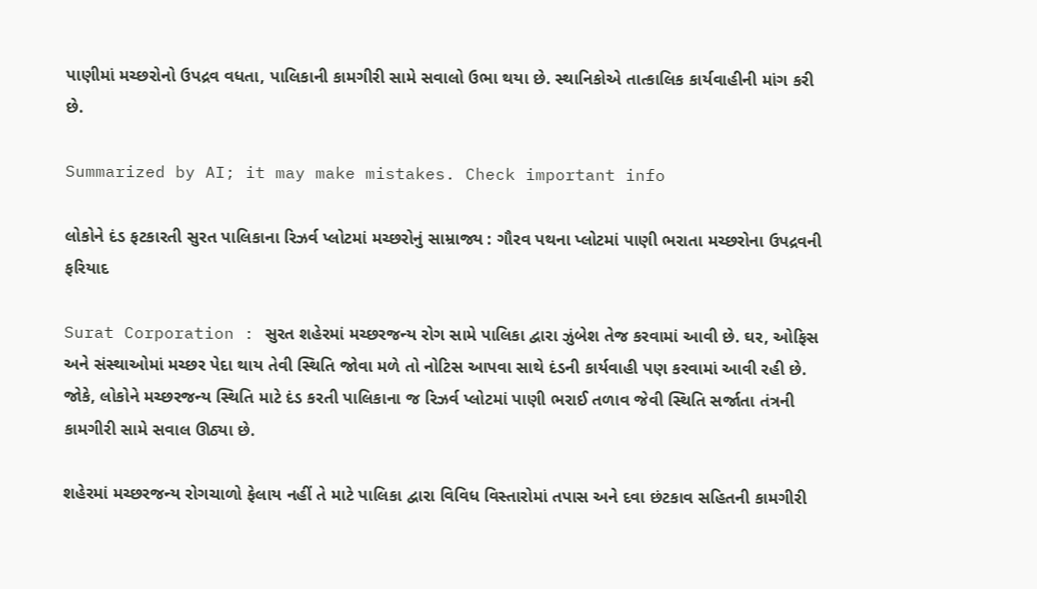પાણીમાં મચ્છરોનો ઉપદ્રવ વધતા, પાલિકાની કામગીરી સામે સવાલો ઉભા થયા છે. સ્થાનિકોએ તાત્કાલિક કાર્યવાહીની માંગ કરી છે.

Summarized by AI; it may make mistakes. Check important info

લોકોને દંડ ફટકારતી સુરત પાલિકાના રિઝર્વ પ્લોટમાં મચ્છરોનું સામ્રાજ્ય : ગૌરવ પથના પ્લોટમાં પાણી ભરાતા મચ્છરોના ઉપદ્રવની ફરિયાદ

Surat Corporation : સુરત શહેરમાં મચ્છરજન્ય રોગ સામે પાલિકા દ્વારા ઝુંબેશ તેજ કરવામાં આવી છે. ઘર, ઓફિસ અને સંસ્થાઓમાં મચ્છર પેદા થાય તેવી સ્થિતિ જોવા મળે તો નોટિસ આપવા સાથે દંડની કાર્યવાહી પણ કરવામાં આવી રહી છે. જોકે, લોકોને મચ્છરજન્ય સ્થિતિ માટે દંડ કરતી પાલિકાના જ રિઝર્વ પ્લોટમાં પાણી ભરાઈ તળાવ જેવી સ્થિતિ સર્જાતા તંત્રની કામગીરી સામે સવાલ ઊઠ્યા છે.

શહેરમાં મચ્છરજન્ય રોગચાળો ફેલાય નહીં તે માટે પાલિકા દ્વારા વિવિધ વિસ્તારોમાં તપાસ અને દવા છંટકાવ સહિતની કામગીરી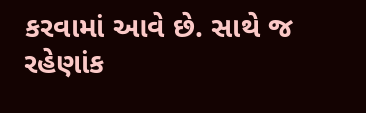કરવામાં આવે છે. સાથે જ રહેણાંક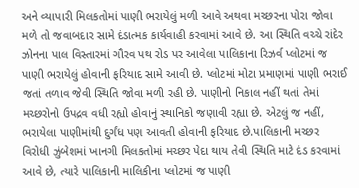અને વ્યાપારી મિલકતોમાં પાણી ભરાયેલું મળી આવે અથવા મચ્છરના પોરા જોવા મળે તો જવાબદાર સામે દંડાત્મક કાર્યવાહી કરવામાં આવે છે. આ સ્થિતિ વચ્ચે રાંદેર ઝોનના પાલ વિસ્તારમાં ગૌરવ પથ રોડ પર આવેલા પાલિકાના રિઝર્વ પ્લોટમાં જ પાણી ભરાયેલું હોવાની ફરિયાદ સામે આવી છે. પ્લોટમાં મોટા પ્રમાણમાં પાણી ભરાઈ જતાં તળાવ જેવી સ્થિતિ જોવા મળી રહી છે. પાણીનો નિકાલ નહીં થતાં તેમાં મચ્છરોનો ઉપદ્રવ વધી રહ્યો હોવાનું સ્થાનિકો જણાવી રહ્યા છે. એટલું જ નહીં, ભરાયેલા પાણીમાંથી દુર્ગંધ પણ આવતી હોવાની ફરિયાદ છે.પાલિકાની મચ્છર વિરોધી ઝુંબેશમાં ખાનગી મિલકતોમાં મચ્છર પેદા થાય તેવી સ્થિતિ માટે દંડ કરવામાં આવે છે, ત્યારે પાલિકાની માલિકીના પ્લોટમાં જ પાણી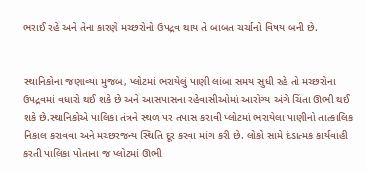ભરાઈ રહે અને તેના કારણે મચ્છરોનો ઉપદ્રવ થાય તે બાબત ચર્ચાનો વિષય બની છે.


સ્થાનિકોના જણાવ્યા મુજબ, પ્લોટમાં ભરાયેલું પાણી લાંબા સમય સુધી રહે તો મચ્છરોના ઉપદ્રવમાં વધારો થઈ શકે છે અને આસપાસના રહેવાસીઓમાં આરોગ્ય અંગે ચિંતા ઊભી થઈ શકે છે.સ્થાનિકોએ પાલિકા તંત્રને સ્થળ પર તપાસ કરાવી પ્લોટમાં ભરાયેલા પાણીનો તાત્કાલિક નિકાલ કરાવવા અને મચ્છરજન્ય સ્થિતિ દૂર કરવા માંગ કરી છે. લોકો સામે દંડાત્મક કાર્યવાહી કરતી પાલિકા પોતાના જ પ્લોટમાં ઊભી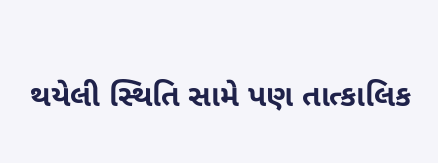થયેલી સ્થિતિ સામે પણ તાત્કાલિક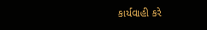કાર્યવાહી કરે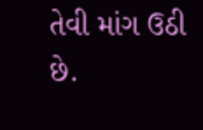તેવી માંગ ઉઠી છે.